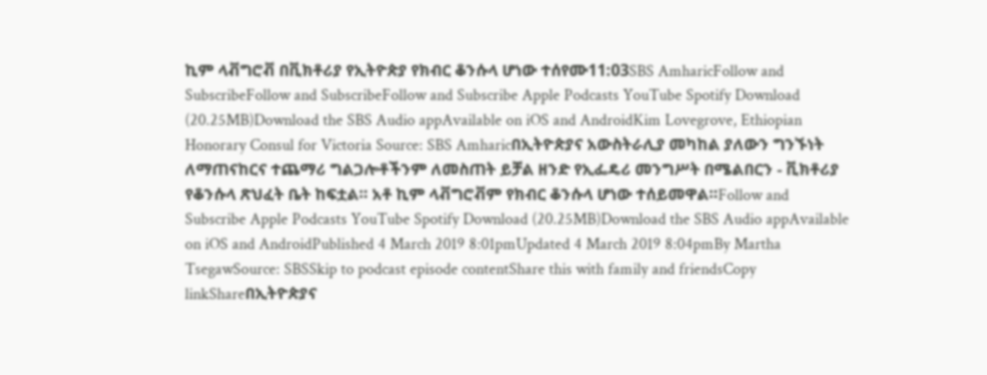ኪም ላቭግሮቭ በቪክቶሪያ የኢትዮጵያ የክብር ቆንሱላ ሆነው ተሰየሙ11:03SBS AmharicFollow and SubscribeFollow and SubscribeFollow and Subscribe Apple Podcasts YouTube Spotify Download (20.25MB)Download the SBS Audio appAvailable on iOS and AndroidKim Lovegrove, Ethiopian Honorary Consul for Victoria Source: SBS Amharicበኢትዮጵያና አውስትራሊያ መካከል ያለውን ግንኙነት ለማጠናከርና ተጨማሪ ግልጋሎቶችንም ለመስጠት ይቻል ዘንድ የኢፌዴሪ መንግሥት በሜልበርን - ቪክቶሪያ የቆንሱላ ጽህፈት ቤት ከፍቷል። አቶ ኪም ላቭግሮቭም የክብር ቆንሱላ ሆነው ተሰይመዋል።Follow and Subscribe Apple Podcasts YouTube Spotify Download (20.25MB)Download the SBS Audio appAvailable on iOS and AndroidPublished 4 March 2019 8:01pmUpdated 4 March 2019 8:04pmBy Martha TsegawSource: SBSSkip to podcast episode contentShare this with family and friendsCopy linkShareበኢትዮጵያና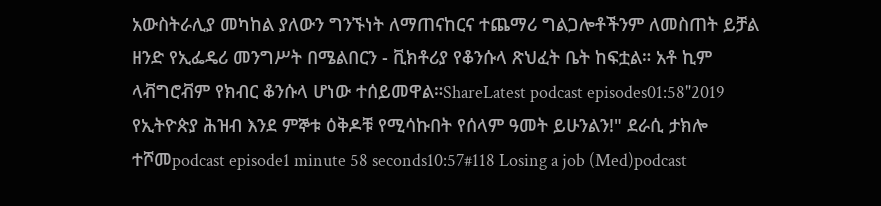አውስትራሊያ መካከል ያለውን ግንኙነት ለማጠናከርና ተጨማሪ ግልጋሎቶችንም ለመስጠት ይቻል ዘንድ የኢፌዴሪ መንግሥት በሜልበርን - ቪክቶሪያ የቆንሱላ ጽህፈት ቤት ከፍቷል። አቶ ኪም ላቭግሮቭም የክብር ቆንሱላ ሆነው ተሰይመዋል።ShareLatest podcast episodes01:58"2019 የኢትዮጵያ ሕዝብ እንደ ምኞቱ ዕቅዶቹ የሚሳኩበት የሰላም ዓመት ይሁንልን!" ደራሲ ታክሎ ተሾመpodcast episode1 minute 58 seconds10:57#118 Losing a job (Med)podcast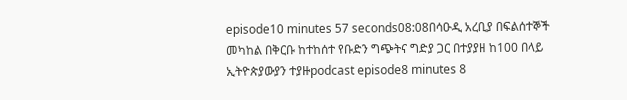episode10 minutes 57 seconds08:08በሳዑዲ አረቢያ በፍልሰተኞች መካከል በቅርቡ ከተከሰተ የቡድን ግጭትና ግድያ ጋር በተያያዘ ከ100 በላይ ኢትዮጵያውያን ተያዙpodcast episode8 minutes 8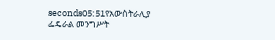seconds05:51የአውስትራሊያ ፌዴራል መንግሥት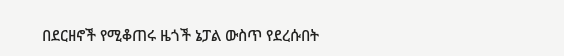በደርዘኖች የሚቆጠሩ ዜጎች ኔፓል ውስጥ የደረሱበት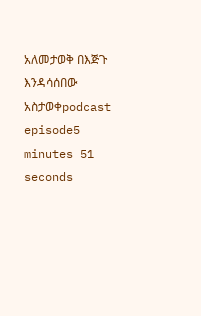አለመታወቅ በእጅጉ እንዳሳሰበው አስታወቀpodcast episode5 minutes 51 seconds